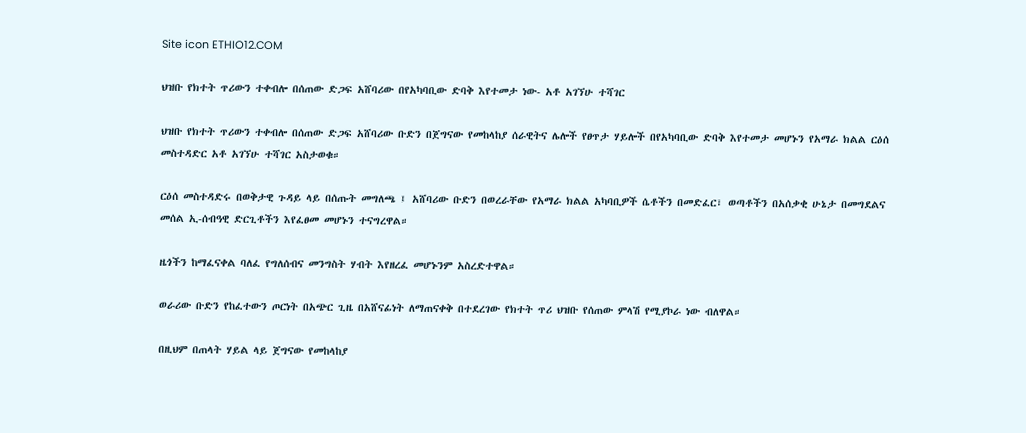Site icon ETHIO12.COM

ህዝቡ የክተት ጥሪውን ተቀብሎ በሰጠው ድጋፍ አሸባሪው በየአካባቢው ድባቅ እየተመታ ነው- አቶ አገኘሁ ተሻገር

ህዝቡ የክተት ጥሪውን ተቀብሎ በሰጠው ድጋፍ አሸባሪው ቡድን በጀግናው የመከላከያ ሰራዊትና ሌሎች የፀጥታ ሃይሎች በየአካባቢው ድባቅ እየተመታ መሆኑን የአማራ ክልል ርዕሰ መስተዳድር አቶ አገኘሁ ተሻገር አስታወቁ።

ርዕሰ መስተዳድሩ በወቅታዊ ጉዳይ ላይ በሰጡት መግለጫ ፤ አሸባሪው ቡድን በወረራቸው የአማራ ክልል አካባቢዎች ሴቶችን በመድፈር፣ ወጣቶችን በአሰቃቂ ሁኔታ በመግደልና መሰል ኢ-ሰብዓዊ ድርጊቶችን እየፈፀመ መሆኑን ተናግረዋል።

ዜጎችን ከማፈናቀል ባለፈ የግለሰብና መንግስት ሃብት እየዘረፈ መሆኑንም አስረድተዋል።

ወራሪው ቡድን የከፈተውን ጦርነት በአጭር ጊዜ በአሸናፊነት ለማጠናቀቅ በተደረገው የክተት ጥሪ ህዝቡ የሰጠው ምላሽ የሚያኮራ ነው ብለዋል።

በዚህም በጠላት ሃይል ላይ ጀግናው የመከላከያ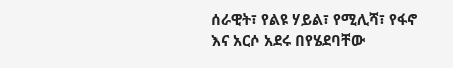ሰራዊት፣ የልዩ ሃይል፣ የሚሊሻ፣ የፋኖ እና አርሶ አደሩ በየሄደባቸው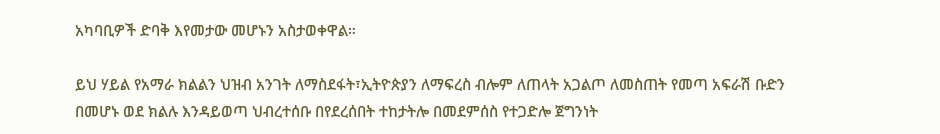አካባቢዎች ድባቅ እየመታው መሆኑን አስታወቀዋል።

ይህ ሃይል የአማራ ክልልን ህዝብ አንገት ለማስደፋት፣ኢትዮጵያን ለማፍረስ ብሎም ለጠላት አጋልጦ ለመስጠት የመጣ አፍራሽ ቡድን በመሆኑ ወደ ክልሉ እንዳይወጣ ህብረተሰቡ በየደረሰበት ተከታትሎ በመደምሰስ የተጋድሎ ጀግንነት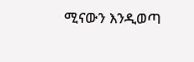ሚናውን እንዲወጣ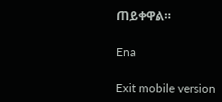ጠይቀዋል።

Ena

Exit mobile version